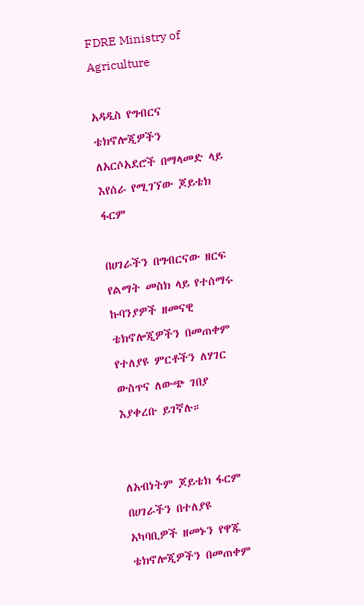FDRE Ministry of Agriculture

አዳዲስ የግብርና ቴክኖሎጂዎችን ለአርሶአደሮች በማላመድ ላይ እየሰራ የሚገኘው ጆይቴክ ፋርም

በሀገራችን በግብርናው ዘርፍ የልማት መስክ ላይ የተሰማሩ ኩባንያዎች ዘመናዊ ቴክኖሎጂዎችን በመጠቀም የተለያዩ ምርቶችን ለሃገር ውስጥና ለውጭ ገበያ እያቀረቡ ይገኛሉ።


ለአብነትም ጆይቴክ ፋርም በሀገራችን በተለያዩ አካባቢዎች ዘመኑን የዋጁ ቴክኖሎጂዎችን በመጠቀም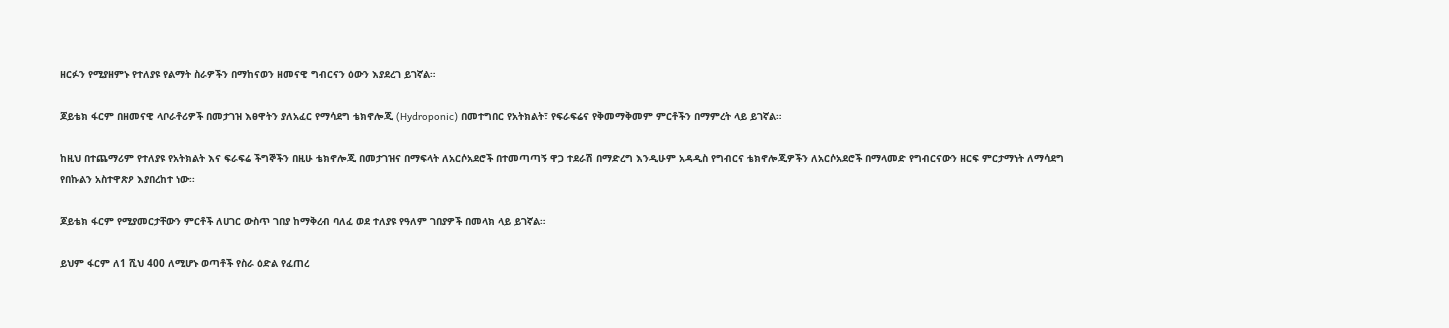ዘርፉን የሚያዘምኑ የተለያዩ የልማት ስራዎችን በማከናወን ዘመናዊ ግብርናን ዕውን እያደረገ ይገኛል።

ጆይቴክ ፋርም በዘመናዊ ላቦራቶሪዎች በመታገዝ እፀዋትን ያለአፈር የማሳደግ ቴክኖሎጂ (Hydroponic) በመተግበር የአትክልት፣ የፍራፍሬና የቅመማቅመም ምርቶችን በማምረት ላይ ይገኛል።

ከዚህ በተጨማሪም የተለያዩ የአትክልት እና ፍራፍሬ ችግኞችን በዚሁ ቴክኖሎጂ በመታገዝና በማፍላት ለአርሶአደሮች በተመጣጣኝ ዋጋ ተደራሽ በማድረግ እንዲሁም አዳዲስ የግብርና ቴክኖሎጂዎችን ለአርሶአደሮች በማላመድ የግብርናውን ዘርፍ ምርታማነት ለማሳደግ የበኩልን አስተዋጽዖ እያበረከተ ነው፡፡

ጆይቴክ ፋርም የሚያመርታቸውን ምርቶች ለሀገር ውስጥ ገበያ ከማቅረብ ባለፈ ወደ ተለያዩ የዓለም ገበያዎች በመላክ ላይ ይገኛል።

ይህም ፋርም ለ1 ሺህ 400 ለሚሆኑ ወጣቶች የስራ ዕድል የፈጠረ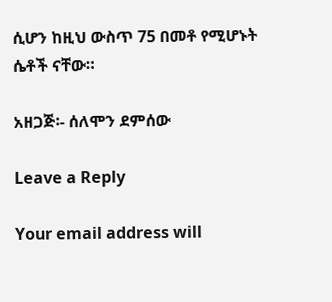ሲሆን ከዚህ ውስጥ 75 በመቶ የሚሆኑት ሴቶች ናቸው።

አዘጋጅ፡- ሰለሞን ደምሰው

Leave a Reply

Your email address will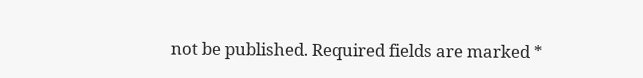not be published. Required fields are marked *